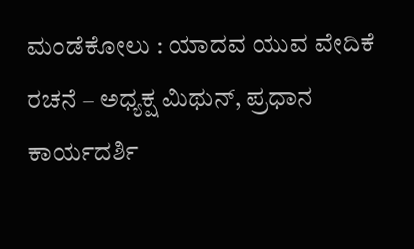ಮಂಡೆಕೋಲು : ಯಾದವ ಯುವ ವೇದಿಕೆ ರಚನೆ – ಅಧ್ಯಕ್ಷ ಮಿಥುನ್, ಪ್ರಧಾನ ಕಾರ್ಯದರ್ಶಿ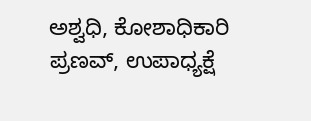ಅಶ್ವಧಿ, ಕೋಶಾಧಿಕಾರಿ ಪ್ರಣವ್, ಉಪಾಧ್ಯಕ್ಷೆ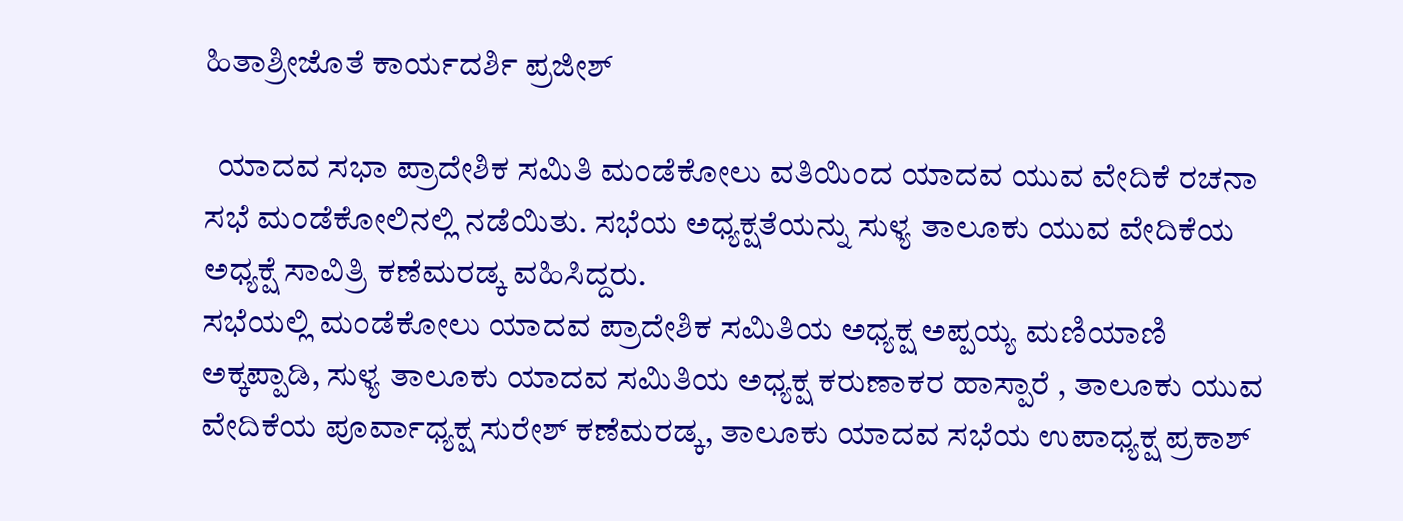ಹಿತಾಶ್ರೀಜೊತೆ ಕಾರ್ಯದರ್ಶಿ ಪ್ರಜೀಶ್

  ಯಾದವ ಸಭಾ ಪ್ರಾದೇಶಿಕ ಸಮಿತಿ ಮಂಡೆಕೋಲು ವತಿಯಿಂದ ಯಾದವ ಯುವ ವೇದಿಕೆ ರಚನಾ ಸಭೆ ಮಂಡೆಕೋಲಿನಲ್ಲಿ ನಡೆಯಿತು. ಸಭೆಯ ಅಧ್ಯಕ್ಷತೆಯನ್ನು ಸುಳ್ಯ ತಾಲೂಕು ಯುವ ವೇದಿಕೆಯ  ಅಧ್ಯಕ್ಷೆ ಸಾವಿತ್ರಿ ಕಣೆಮರಡ್ಕ ವಹಿಸಿದ್ದರು.
ಸಭೆಯಲ್ಲಿ ಮಂಡೆಕೋಲು ಯಾದವ ಪ್ರಾದೇಶಿಕ ಸಮಿತಿಯ ಅಧ್ಯಕ್ಷ ಅಪ್ಪಯ್ಯ ಮಣಿಯಾಣಿ  ಅಕ್ಕಪ್ಪಾಡಿ, ಸುಳ್ಯ ತಾಲೂಕು ಯಾದವ ಸಮಿತಿಯ ಅಧ್ಯಕ್ಷ ಕರುಣಾಕರ ಹಾಸ್ಪಾರೆ , ತಾಲೂಕು ಯುವ ವೇದಿಕೆಯ ಪೂರ್ವಾಧ್ಯಕ್ಷ ಸುರೇಶ್ ಕಣೆಮರಡ್ಕ, ತಾಲೂಕು ಯಾದವ ಸಭೆಯ ಉಪಾಧ್ಯಕ್ಷ ಪ್ರಕಾಶ್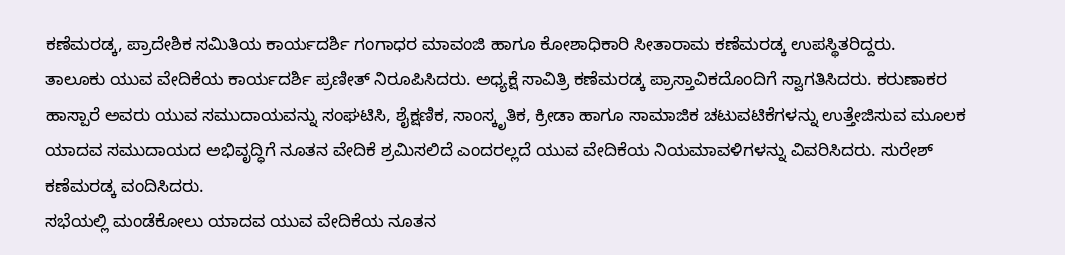ಕಣೆಮರಡ್ಕ, ಪ್ರಾದೇಶಿಕ ಸಮಿತಿಯ ಕಾರ್ಯದರ್ಶಿ ಗಂಗಾಧರ ಮಾವಂಜಿ ಹಾಗೂ ಕೋಶಾಧಿಕಾರಿ ಸೀತಾರಾಮ ಕಣೆಮರಡ್ಕ ಉಪಸ್ಥಿತರಿದ್ದರು.
ತಾಲೂಕು ಯುವ ವೇದಿಕೆಯ ಕಾರ್ಯದರ್ಶಿ ಪ್ರಣೀತ್ ನಿರೂಪಿಸಿದರು. ಅಧ್ಯಕ್ಷೆ ಸಾವಿತ್ರಿ ಕಣೆಮರಡ್ಕ ಪ್ರಾಸ್ತಾವಿಕದೊಂದಿಗೆ ಸ್ವಾಗತಿಸಿದರು. ಕರುಣಾಕರ ಹಾಸ್ಪಾರೆ ಅವರು ಯುವ ಸಮುದಾಯವನ್ನು ಸಂಘಟಿಸಿ, ಶೈಕ್ಷಣಿಕ, ಸಾಂಸ್ಕೃತಿಕ, ಕ್ರೀಡಾ ಹಾಗೂ ಸಾಮಾಜಿಕ ಚಟುವಟಿಕೆಗಳನ್ನು ಉತ್ತೇಜಿಸುವ ಮೂಲಕ ಯಾದವ ಸಮುದಾಯದ ಅಭಿವೃದ್ಧಿಗೆ ನೂತನ ವೇದಿಕೆ ಶ್ರಮಿಸಲಿದೆ ಎಂದರಲ್ಲದೆ ಯುವ ವೇದಿಕೆಯ ನಿಯಮಾವಳಿಗಳನ್ನು ವಿವರಿಸಿದರು. ಸುರೇಶ್ ಕಣೆಮರಡ್ಕ ವಂದಿಸಿದರು.
ಸಭೆಯಲ್ಲಿ ಮಂಡೆಕೋಲು ಯಾದವ ಯುವ ವೇದಿಕೆಯ ನೂತನ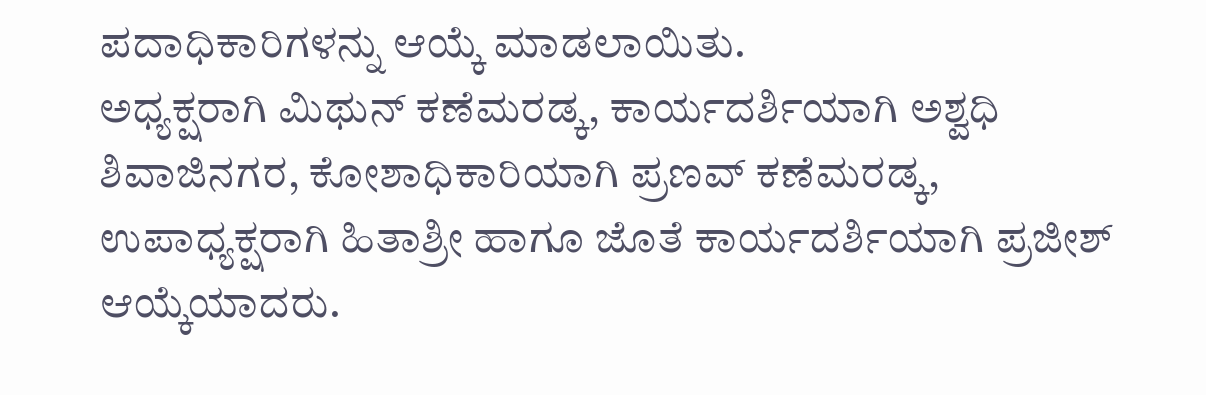ಪದಾಧಿಕಾರಿಗಳನ್ನು ಆಯ್ಕೆ ಮಾಡಲಾಯಿತು.
ಅಧ್ಯಕ್ಷರಾಗಿ ಮಿಥುನ್ ಕಣೆಮರಡ್ಕ, ಕಾರ್ಯದರ್ಶಿಯಾಗಿ ಅಶ್ವಧಿ ಶಿವಾಜಿನಗರ, ಕೋಶಾಧಿಕಾರಿಯಾಗಿ ಪ್ರಣವ್ ಕಣೆಮರಡ್ಕ, ಉಪಾಧ್ಯಕ್ಷರಾಗಿ ಹಿತಾಶ್ರೀ ಹಾಗೂ ಜೊತೆ ಕಾರ್ಯದರ್ಶಿಯಾಗಿ ಪ್ರಜೀಶ್ ಆಯ್ಕೆಯಾದರು.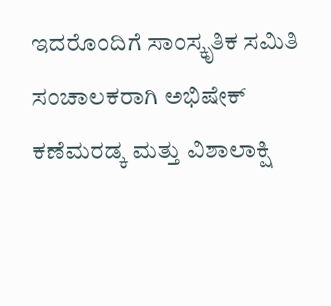ಇದರೊಂದಿಗೆ ಸಾಂಸ್ಕೃತಿಕ ಸಮಿತಿ ಸಂಚಾಲಕರಾಗಿ ಅಭಿಷೇಕ್ ಕಣೆಮರಡ್ಕ ಮತ್ತು ವಿಶಾಲಾಕ್ಷಿ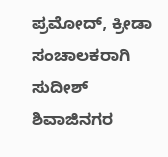ಪ್ರಮೋದ್, ಕ್ರೀಡಾ ಸಂಚಾಲಕರಾಗಿ ಸುದೀಶ್ ಶಿವಾಜಿನಗರ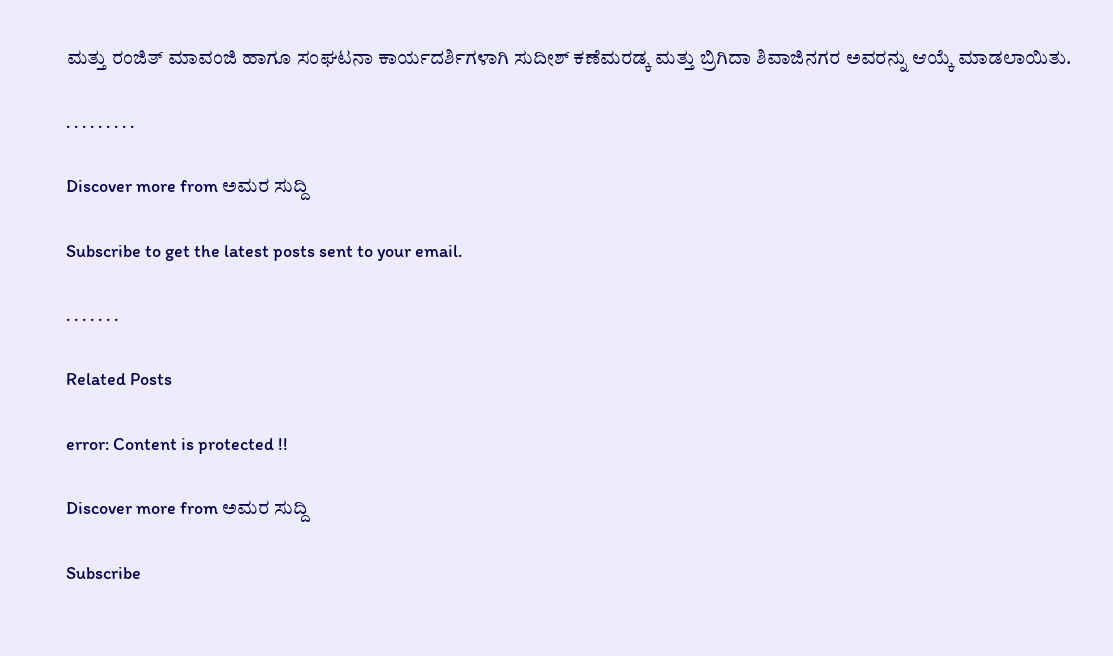ಮತ್ತು ರಂಜಿತ್ ಮಾವಂಜಿ ಹಾಗೂ ಸಂಘಟನಾ ಕಾರ್ಯದರ್ಶಿಗಳಾಗಿ ಸುದೀಶ್ ಕಣೆಮರಡ್ಕ ಮತ್ತು ಬ್ರಿಗಿದಾ ಶಿವಾಜಿನಗರ ಅವರನ್ನು ಆಯ್ಕೆ ಮಾಡಲಾಯಿತು.

. . . . . . . . .

Discover more from ಅಮರ ಸುದ್ದಿ

Subscribe to get the latest posts sent to your email.

. . . . . . .

Related Posts

error: Content is protected !!

Discover more from ಅಮರ ಸುದ್ದಿ

Subscribe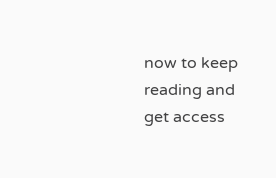now to keep reading and get access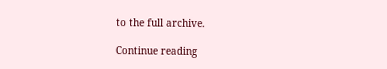to the full archive.

Continue reading